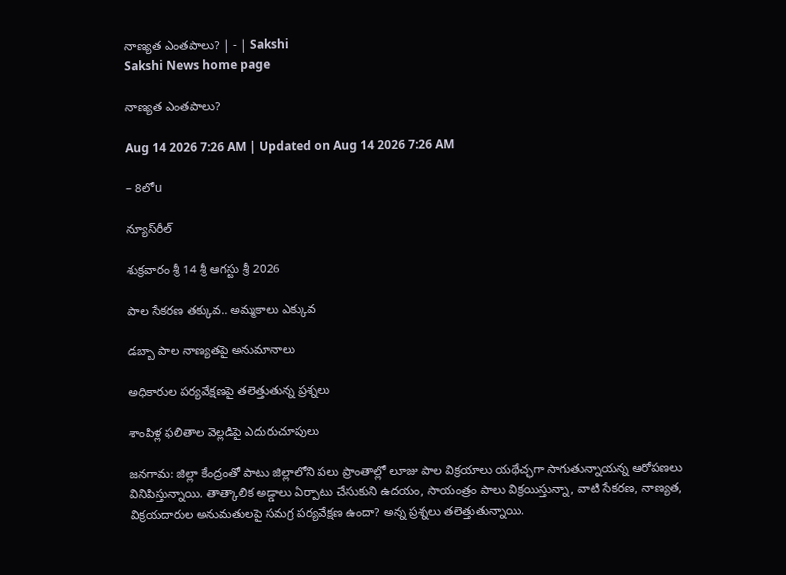నాణ్యత ఎంతపాలు? | - | Sakshi
Sakshi News home page

నాణ్యత ఎంతపాలు?

Aug 14 2026 7:26 AM | Updated on Aug 14 2026 7:26 AM

– 8లోu

న్యూస్‌రీల్‌

శుక్రవారం శ్రీ 14 శ్రీ ఆగస్టు శ్రీ 2026

పాల సేకరణ తక్కువ.. అమ్మకాలు ఎక్కువ

డబ్బా పాల నాణ్యతపై అనుమానాలు

అధికారుల పర్యవేక్షణపై తలెత్తుతున్న ప్రశ్నలు

శాంపిళ్ల ఫలితాల వెల్లడిపై ఎదురుచూపులు

జనగామ: జిల్లా కేంద్రంతో పాటు జిల్లాలోని పలు ప్రాంతాల్లో లూజు పాల విక్రయాలు యథేచ్ఛగా సాగుతున్నాయన్న ఆరోపణలు వినిపిస్తున్నాయి. తాత్కాలిక అడ్డాలు ఏర్పాటు చేసుకుని ఉదయం, సాయంత్రం పాలు విక్రయిస్తున్నా, వాటి సేకరణ, నాణ్యత, విక్రయదారుల అనుమతులపై సమగ్ర పర్యవేక్షణ ఉందా? అన్న ప్రశ్నలు తలెత్తుతున్నాయి.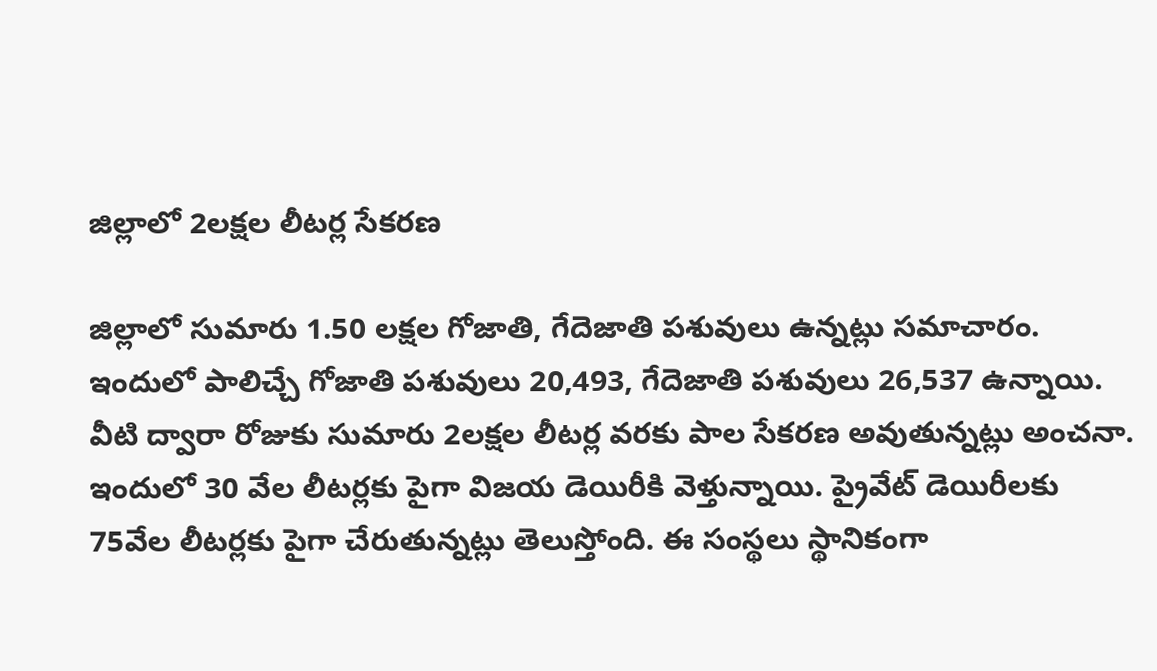జిల్లాలో 2లక్షల లీటర్ల సేకరణ

జిల్లాలో సుమారు 1.50 లక్షల గోజాతి, గేదెజాతి పశువులు ఉన్నట్లు సమాచారం. ఇందులో పాలిచ్చే గోజాతి పశువులు 20,493, గేదెజాతి పశువులు 26,537 ఉన్నాయి. వీటి ద్వారా రోజుకు సుమారు 2లక్షల లీటర్ల వరకు పాల సేకరణ అవుతున్నట్లు అంచనా. ఇందులో 30 వేల లీటర్లకు పైగా విజయ డెయిరీకి వెళ్తున్నాయి. ప్రైవేట్‌ డెయిరీలకు 75వేల లీటర్లకు పైగా చేరుతున్నట్లు తెలుస్తోంది. ఈ సంస్థలు స్థానికంగా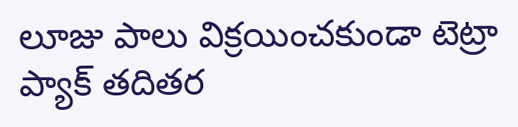లూజు పాలు విక్రయించకుండా టెట్రా ప్యాక్‌ తదితర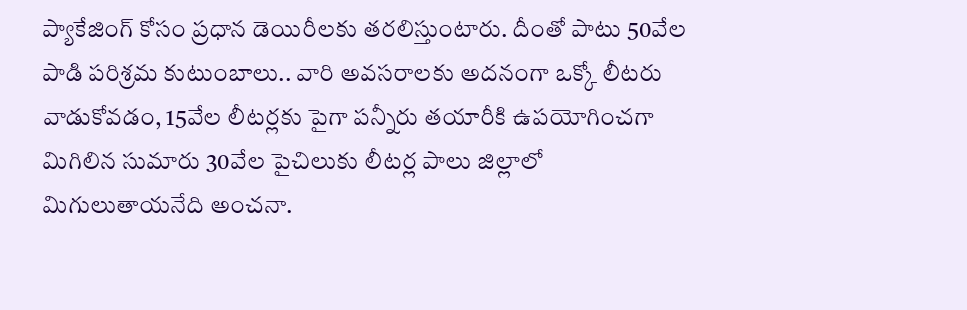ప్యాకేజింగ్‌ కోసం ప్రధాన డెయిరీలకు తరలిస్తుంటారు. దీంతో పాటు 50వేల పాడి పరిశ్రమ కుటుంబాలు.. వారి అవసరాలకు అదనంగా ఒక్కో లీటరు వాడుకోవడం, 15వేల లీటర్లకు పైగా పన్నీరు తయారీకి ఉపయోగించగా మిగిలిన సుమారు 30వేల పైచిలుకు లీటర్ల పాలు జిల్లాలో మిగులుతాయనేది అంచనా.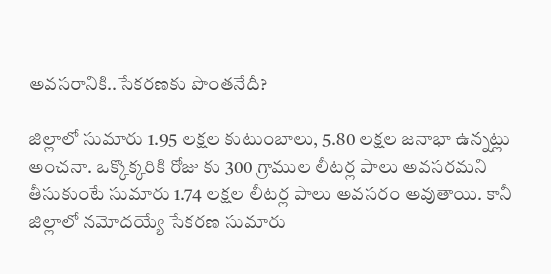అవసరానికి..సేకరణకు పొంతనేదీ?

జిల్లాలో సుమారు 1.95 లక్షల కుటుంబాలు, 5.80 లక్షల జనాభా ఉన్నట్లు అంచనా. ఒక్కొక్కరికి రోజు కు 300 గ్రాముల లీటర్ల పాలు అవసరమని తీసుకుంటే సుమారు 1.74 లక్షల లీటర్ల పాలు అవసరం అవుతాయి. కానీ జిల్లాలో నమోదయ్యే సేకరణ సుమారు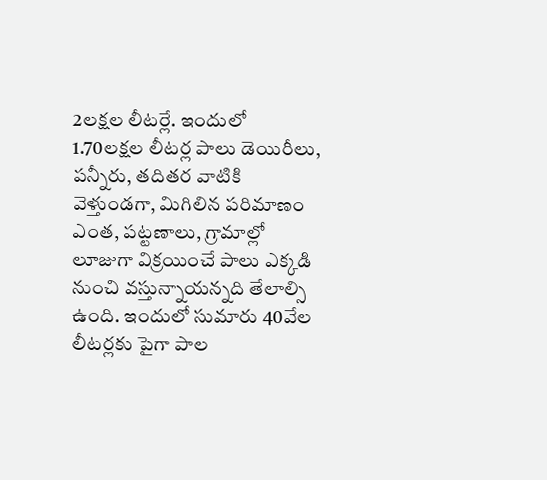2లక్షల లీటర్లే. ఇందులో 1.70లక్షల లీటర్ల పాలు డెయిరీలు, పన్నీరు, తదితర వాటికి వెళ్తుండగా, మిగిలిన పరిమాణం ఎంత, పట్టణాలు, గ్రామాల్లో లూజుగా విక్రయించే పాలు ఎక్కడి నుంచి వస్తున్నాయన్నది తేలాల్సి ఉంది. ఇందులో సుమారు 40వేల లీటర్లకు పైగా పాల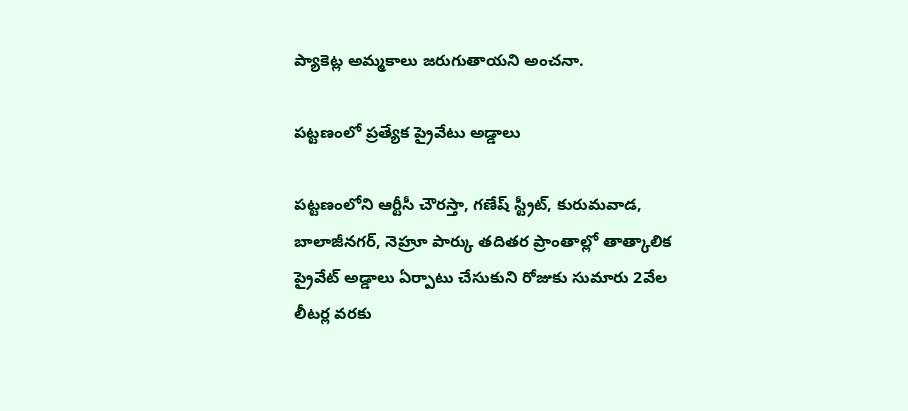ప్యాకెట్ల అమ్మకాలు జరుగుతాయని అంచనా.

పట్టణంలో ప్రత్యేక ప్రైవేటు అడ్డాలు

పట్టణంలోని ఆర్టీసీ చౌరస్తా, గణేష్‌ స్ట్రీట్‌, కురుమవాడ, బాలాజీనగర్‌, నెహ్రూ పార్కు తదితర ప్రాంతాల్లో తాత్కాలిక ప్రైవేట్‌ అడ్డాలు ఏర్పాటు చేసుకుని రోజుకు సుమారు 2వేల లీటర్ల వరకు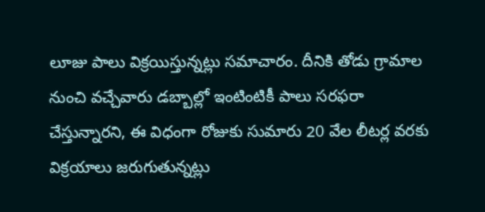లూజు పాలు విక్రయిస్తున్నట్లు సమాచారం. దీనికి తోడు గ్రామాల నుంచి వచ్చేవారు డబ్బాల్లో ఇంటింటికీ పాలు సరఫరా చేస్తున్నారని, ఈ విధంగా రోజుకు సుమారు 20 వేల లీటర్ల వరకు విక్రయాలు జరుగుతున్నట్లు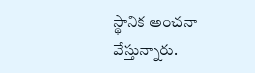స్థానిక అంచనా వేస్తున్నారు.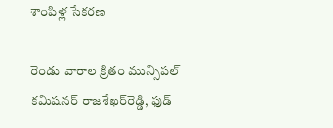శాంపిళ్ల సేకరణ

రెండు వారాల క్రితం మున్సిపల్‌ కమిషనర్‌ రాజశేఖర్‌రెడ్డి, ఫుడ్‌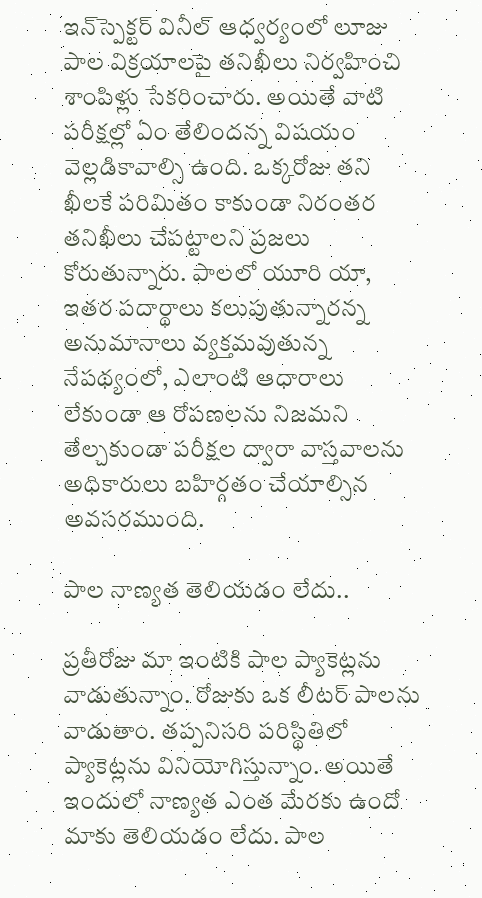ఇన్‌స్పెక్టర్‌ వినీల్‌ ఆధ్వర్యంలో లూజు పాల విక్రయాలపై తనిఖీలు నిర్వహించి శాంపిళ్లు సేకరించారు. అయితే వాటి పరీక్షల్లో ఏం తేలిందన్న విషయం వెల్లడికావాల్సి ఉంది. ఒక్కరోజు తని ఖీలకే పరిమితం కాకుండా నిరంతర తనిఖీలు చేపట్టాలని ప్రజలు కోరుతున్నారు. పాలలో యూరి యా, ఇతర పదార్థాలు కలుపుతున్నారన్న అనుమానాలు వ్యక్తమవుతున్న నేపథ్యంలో, ఎలాంటి ఆధారాలు లేకుండా ఆ రోపణలను నిజమని తేల్చకుండా పరీక్షల ద్వారా వాస్తవాలను అధికారులు బహిర్గతం చేయాల్సిన అవసరముంది.

పాల నాణ్యత తెలియడం లేదు..

ప్రతీరోజు మా ఇంటికి పాల ప్యాకెట్లను వాడుతున్నాం. రోజుకు ఒక లీటర్‌ పాలను వాడుతాం. తప్పనిసరి పరిస్థితిలో ప్యాకెట్లను వినియోగిస్తున్నాం. అయితే ఇందులో నాణ్యత ఎంత మేరకు ఉందో మాకు తెలియడం లేదు. పాల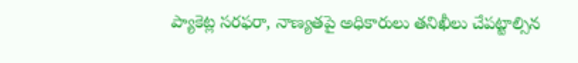ప్యాకెట్ల సరఫరా, నాణ్యతపై అధికారులు తనిఖీలు చేపట్టాల్సిన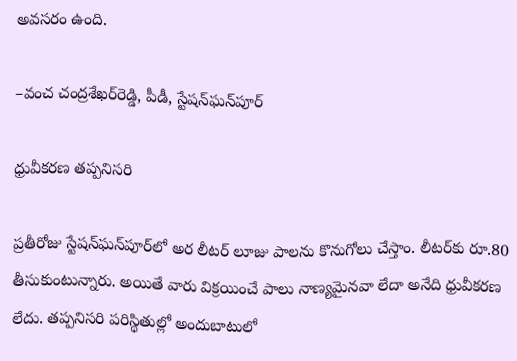అవసరం ఉంది.

–వంచ చంద్రశేఖర్‌రెడ్డి, పీడీ, స్టేషన్‌ఘన్‌పూర్‌

ధ్రువీకరణ తప్పనిసరి

ప్రతీరోజు స్టేషన్‌ఘన్‌పూర్‌లో అర లీటర్‌ లూజు పాలను కొనుగోలు చేస్తాం. లీటర్‌కు రూ.80 తీసుకుంటున్నారు. అయితే వారు విక్రయించే పాలు నాణ్యమైనవా లేదా అనేది ధ్రువీకరణ లేదు. తప్పనిసరి పరిస్థితుల్లో అందుబాటులో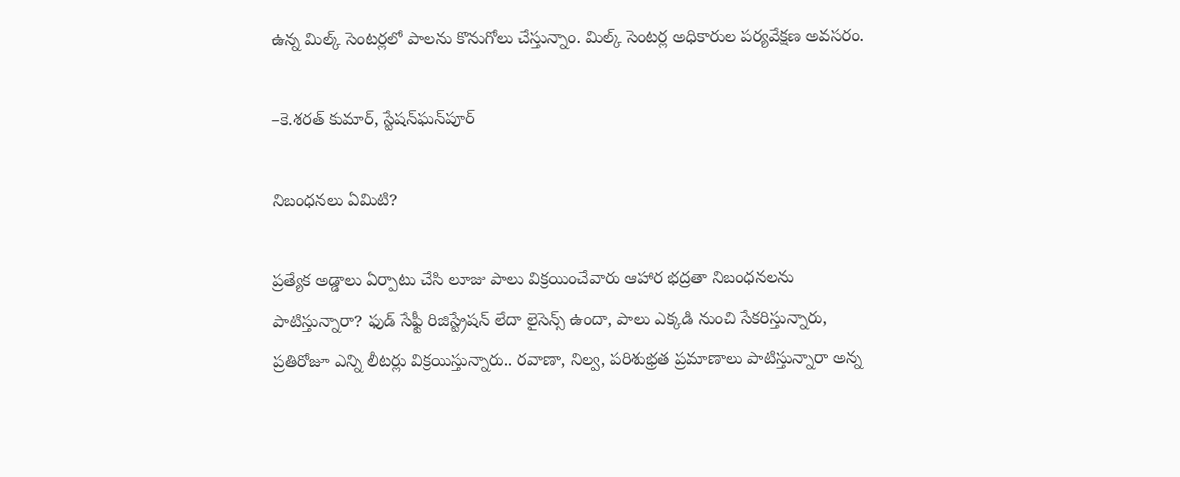ఉన్న మిల్క్‌ సెంటర్లలో పాలను కొనుగోలు చేస్తున్నాం. మిల్క్‌ సెంటర్ల అధికారుల పర్యవేక్షణ అవసరం.

–కె.శరత్‌ కుమార్‌, స్టేషన్‌ఘన్‌పూర్‌

నిబంధనలు ఏమిటి?

ప్రత్యేక అడ్డాలు ఏర్పాటు చేసి లూజు పాలు విక్రయించేవారు ఆహార భద్రతా నిబంధనలను పాటిస్తున్నారా? ఫుడ్‌ సేఫ్టీ రిజిస్ట్రేషన్‌ లేదా లైసెన్స్‌ ఉందా, పాలు ఎక్కడి నుంచి సేకరిస్తున్నారు, ప్రతిరోజూ ఎన్ని లీటర్లు విక్రయిస్తున్నారు.. రవాణా, నిల్వ, పరిశుభ్రత ప్రమాణాలు పాటిస్తున్నారా అన్న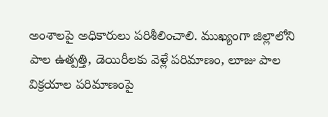అంశాలపై అధికారులు పరిశీలించాలి. ముఖ్యంగా జిల్లాలోని పాల ఉత్పత్తి, డెయిరీలకు వెళ్లే పరిమాణం, లూజు పాల విక్రయాల పరిమాణంపై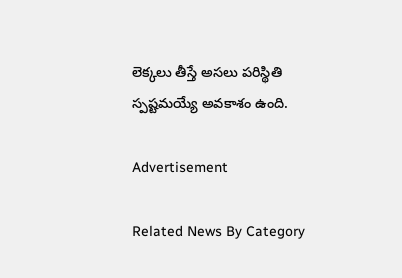లెక్కలు తీస్తే అసలు పరిస్థితి స్పష్టమయ్యే అవకాశం ఉంది.

Advertisement

Related News By Category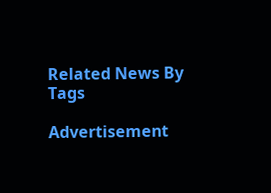Related News By Tags

Advertisement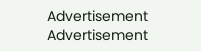Advertisement
Advertisement